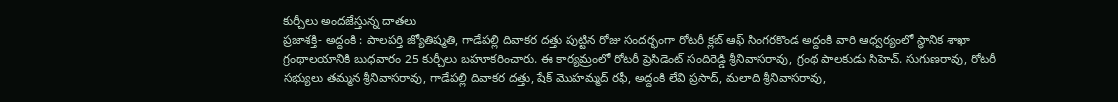కుర్చీలు అందజేస్తున్న దాతలు
ప్రజాశక్తి- అద్దంకి : పాలపర్తి జ్యోతిష్మతి, గాడేపల్లి దివాకర దత్తు పుట్టిన రోజు సందర్భంగా రోటరీ క్లబ్ ఆఫ్ సింగరకొండ అద్దంకి వారి ఆధ్వర్యంలో స్థానిక శాఖా గ్రంథాలయానికి బుధవారం 25 కుర్చీలు బహూకరించారు. ఈ కార్యమ్రంలో రోటరీ ప్రెసిడెంట్ సందిరెడ్డి శ్రీనివాసరావు, గ్రంథ పాలకుడు సిహెచ్. సుగుణరావు, రోటరీ సభ్యులు తమ్మన శ్రీనివాసరావు, గాడేపల్లి దివాకర దత్తు, షేక్ మొహమ్మద్ రఫీ, అద్దంకి లేవి ప్రసాద్, మలాది శ్రీనివాసరావు,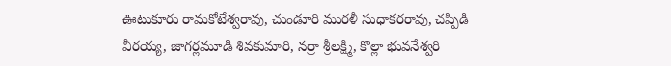ఊటుకూరు రామకోటేశ్వరావు, చుండూరి మురళీ సుధాకరరావు, చప్పిడి వీరయ్య, జాగర్లమూడి శివకుమారి, నర్రా శ్రీలక్ష్మి, కొల్లా భువనేశ్వరి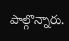పాల్గొన్నారు.